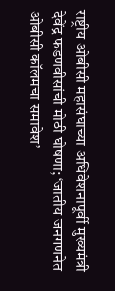राष्ट्रीय ओबीसी महासंघाच्या अधिवेशनापूर्वी मुख्यमंत्री देवेंद्र फडणवीसांची मोठी घोषणा; ‘जातीय जनगणनेत ओबीसी कॉलमचा समावेश’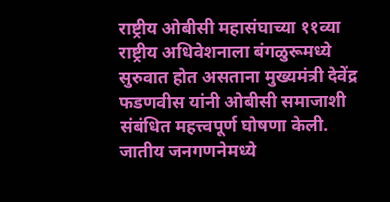राष्ट्रीय ओबीसी महासंघाच्या ११व्या राष्ट्रीय अधिवेशनाला बंगळुरूमध्ये सुरुवात होत असताना मुख्यमंत्री देवेंद्र फडणवीस यांनी ओबीसी समाजाशी संबंधित महत्त्वपूर्ण घोषणा केली. जातीय जनगणनेमध्ये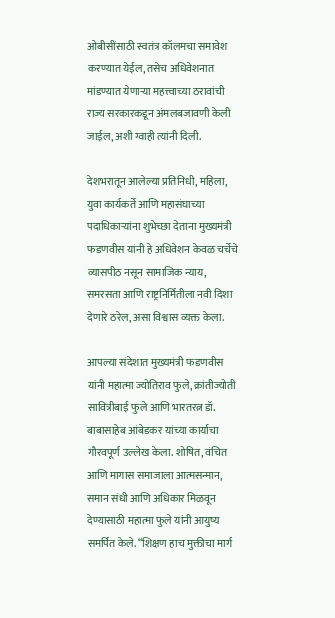ओबीसींसाठी स्वतंत्र कॉलमचा समावेश करण्यात येईल, तसेच अधिवेशनात मांडण्यात येणाऱ्या महत्त्वाच्या ठरावांची राज्य सरकारकडून अंमलबजावणी केली जाईल, अशी ग्वाही त्यांनी दिली.

देशभरातून आलेल्या प्रतिनिधी, महिला, युवा कार्यकर्ते आणि महासंघाच्या पदाधिकाऱ्यांना शुभेच्छा देताना मुख्यमंत्री फडणवीस यांनी हे अधिवेशन केवळ चर्चेचे व्यासपीठ नसून सामाजिक न्याय, समरसता आणि राष्ट्रनिर्मितीला नवी दिशा देणारे ठरेल, असा विश्वास व्यक्त केला.

आपल्या संदेशात मुख्यमंत्री फडणवीस यांनी महात्मा ज्योतिराव फुले, क्रांतीज्योती सावित्रीबाई फुले आणि भारतरत्न डॉ. बाबासाहेब आंबेडकर यांच्या कार्याचा गौरवपूर्ण उल्लेख केला. शोषित, वंचित आणि मागास समाजाला आत्मसन्मान, समान संधी आणि अधिकार मिळवून देण्यासाठी महात्मा फुले यांनी आयुष्य समर्पित केले. “शिक्षण हाच मुक्तीचा मार्ग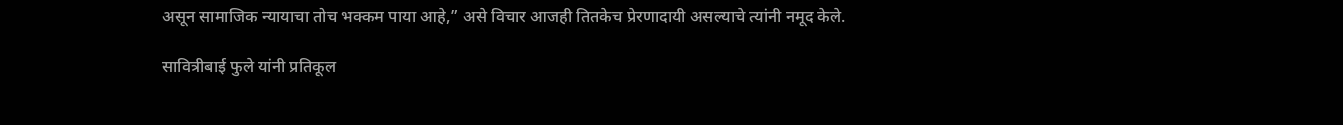असून सामाजिक न्यायाचा तोच भक्कम पाया आहे,” असे विचार आजही तितकेच प्रेरणादायी असल्याचे त्यांनी नमूद केले.

सावित्रीबाई फुले यांनी प्रतिकूल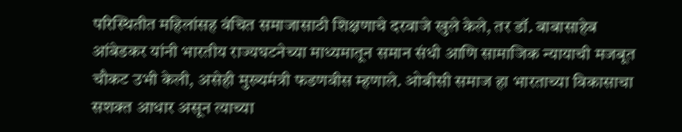परिस्थितीत महिलांसह वंचित समाजासाठी शिक्षणाचे दरवाजे खुले केले, तर डॉ. बाबासाहेब आंबेडकर यांनी भारतीय राज्यघटनेच्या माध्यमातून समान संधी आणि सामाजिक न्यायाची मजबूत चौकट उभी केली, असेही मुख्यमंत्री फडणवीस म्हणाले. ओबीसी समाज हा भारताच्या विकासाचा सशक्त आधार असून त्याच्या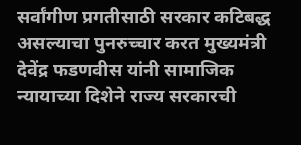सर्वांगीण प्रगतीसाठी सरकार कटिबद्ध असल्याचा पुनरुच्चार करत मुख्यमंत्री देवेंद्र फडणवीस यांनी सामाजिक न्यायाच्या दिशेने राज्य सरकारची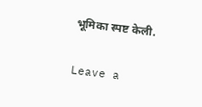भूमिका स्पष्ट केली.

Leave a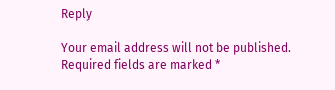Reply

Your email address will not be published. Required fields are marked *